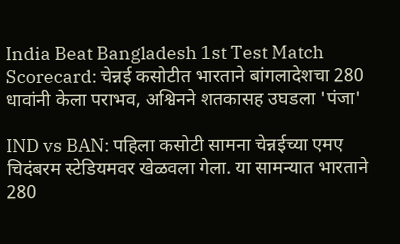India Beat Bangladesh 1st Test Match Scorecard: चेन्नई कसोटीत भारताने बांगलादेशचा 280 धावांनी केला पराभव, अश्विनने शतकासह उघडला 'पंजा'

IND vs BAN: पहिला कसोटी सामना चेन्नईच्या एमए चिदंबरम स्टेडियमवर खेळवला गेला. या सामन्यात भारताने 280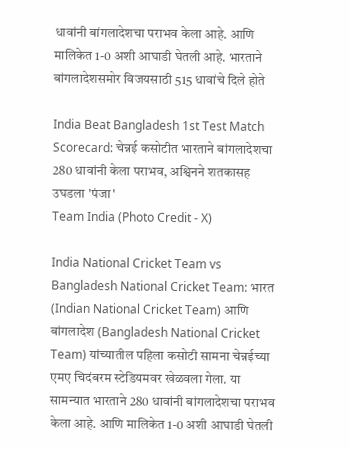धावांनी बांगलादेशचा पराभव केला आहे. आणि मालिकेत 1-0 अशी आघाडी घेतली आहे. भारताने बांगलादेशसमोर विजयसाठी 515 धावांचे दिले होते

India Beat Bangladesh 1st Test Match Scorecard: चेन्नई कसोटीत भारताने बांगलादेशचा 280 धावांनी केला पराभव, अश्विनने शतकासह उघडला 'पंजा'
Team India (Photo Credit - X)

India National Cricket Team vs Bangladesh National Cricket Team: भारत (Indian National Cricket Team) आणि बांगलादेश (Bangladesh National Cricket Team) यांच्यातील पहिला कसोटी सामना चेन्नईच्या एमए चिदंबरम स्टेडियमवर खेळवला गेला. या सामन्यात भारताने 280 धावांनी बांगलादेशचा पराभव केला आहे. आणि मालिकेत 1-0 अशी आघाडी घेतली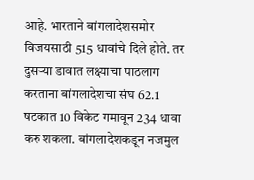आहे. भारताने बांगलादेशसमोर विजयसाठी 515 धावांचे दिले होते. तर दुसऱ्या डावात लक्ष्याचा पाठलाग करताना बांगलादेशचा संघ 62.1 षटकात 10 विकेट गमावून 234 धावा करु शकला. बांगलादेशकडून नजमुल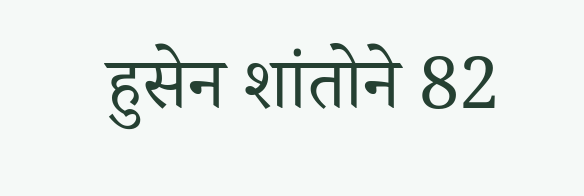हुसेन शांतोने 82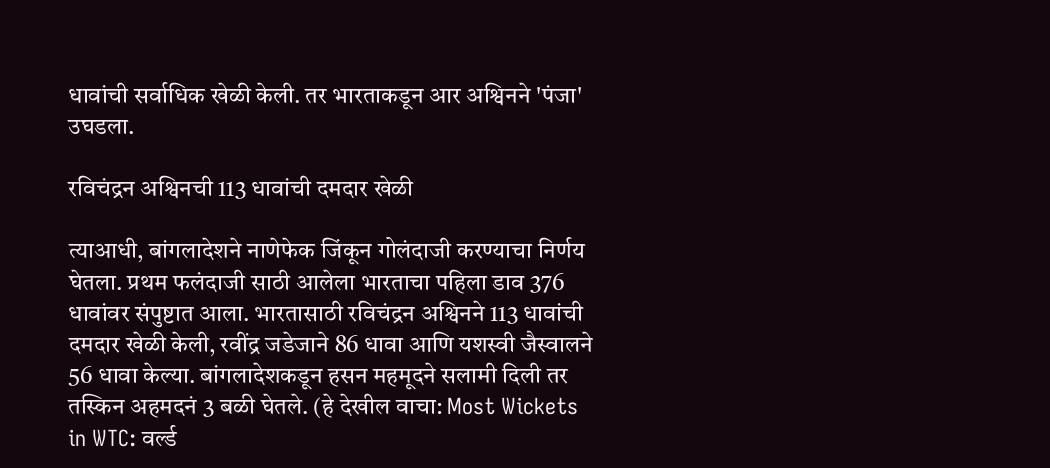धावांची सर्वाधिक खेळी केली. तर भारताकडून आर अश्विनने 'पंजा' उघडला.

रविचंद्रन अश्विनची 113 धावांची दमदार खेळी

त्याआधी, बांगलादेशने नाणेफेक जिंकून गोलंदाजी करण्याचा निर्णय घेतला. प्रथम फलंदाजी साठी आलेला भारताचा पहिला डाव 376 धावांवर संपुष्टात आला. भारतासाठी रविचंद्रन अश्विनने 113 धावांची दमदार खेळी केली, रवींद्र जडेजाने 86 धावा आणि यशस्वी जैस्वालने 56 धावा केल्या. बांगलादेशकडून हसन महमूदने सलामी दिली तर तस्किन अहमदनं 3 बळी घेतले. (हे देखील वाचा: Most Wickets in WTC: वर्ल्ड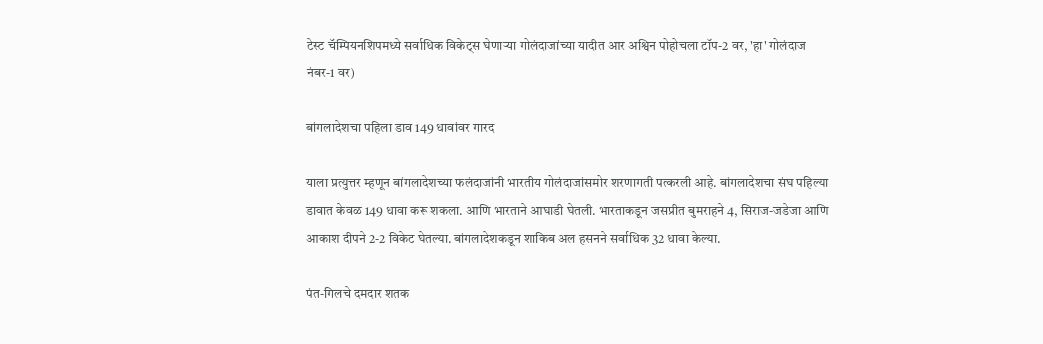टेस्ट चॅम्पियनशिपमध्ये सर्वाधिक विकेट्स घेणाऱ्या गोलंदाजांच्या यादीत आर अश्विन पोहोचला टॉप-2 वर, 'हा' गोलंदाज नंबर-1 वर)

बांगलादेशचा पहिला डाव 149 धावांवर गारद

याला प्रत्युत्तर म्हणून बांगलादेशच्या फलंदाजांनी भारतीय गोलंदाजांसमोर शरणागती पत्करली आहे. बांगलादेशचा संघ पहिल्या डावात केवळ 149 धावा करू शकला. आणि भारताने आघाडी घेतली. भारताकडून जसप्रीत बुमराहने 4, सिराज-जडेजा आणि आकाश दीपने 2-2 विकेट घेतल्या. बांगलादेशकडून शाकिब अल हसनने सर्वाधिक 32 धावा केल्या.

पंत-गिलचे दमदार शतक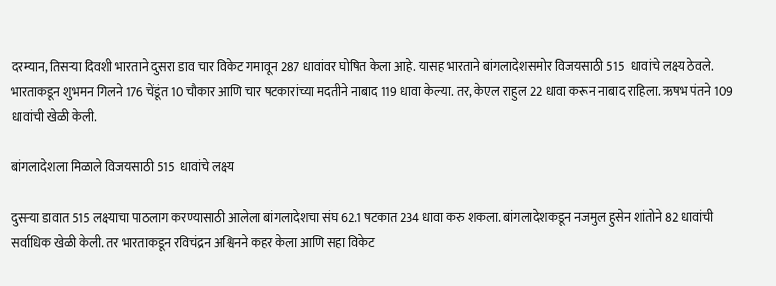दरम्यान, तिसऱ्या दिवशी भारताने दुसरा डाव चार विकेट गमावून 287 धावांवर घोषित केला आहे. यासह भारताने बांगलादेशसमोर विजयसाठी 515  धावांचे लक्ष्य ठेवले. भारताकडून शुभमन गिलने 176 चेंडूंत 10 चौकार आणि चार षटकारांच्या मदतीने नाबाद 119 धावा केल्या. तर, केएल राहुल 22 धावा करून नाबाद राहिला. ऋषभ पंतने 109 धावांची खेळी केली.

बांगलादेशला मिळाले विजयसाठी 515  धावांचे लक्ष्य

दुसऱ्या डावात 515 लक्ष्याचा पाठलाग करण्यासाठी आलेला बांगलादेशचा संघ 62.1 षटकात 234 धावा करु शकला. बांगलादेशकडून नजमुल हुसेन शांतोने 82 धावांची सर्वाधिक खेळी केली. तर भारताकडून रविचंद्रन अश्विनने कहर केला आणि सहा विकेट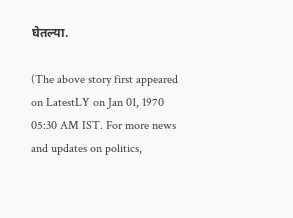घेतल्या.

(The above story first appeared on LatestLY on Jan 01, 1970 05:30 AM IST. For more news and updates on politics,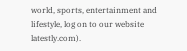world, sports, entertainment and lifestyle, log on to our website latestly.com).